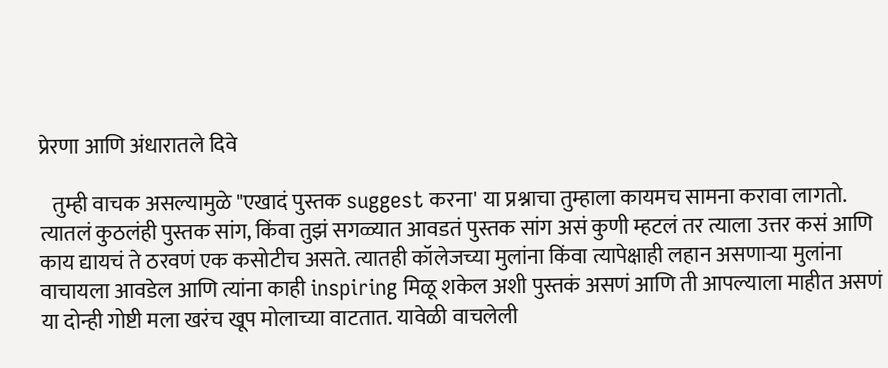प्रेरणा आणि अंधारातले दिवे

   तुम्ही वाचक असल्यामुळे "एखादं पुस्तक suggest करना' या प्रश्नाचा तुम्हाला कायमच सामना करावा लागतो. त्यातलं कुठलंही पुस्तक सांग, किंवा तुझं सगळ्यात आवडतं पुस्तक सांग असं कुणी म्हटलं तर त्याला उत्तर कसं आणि काय द्यायचं ते ठरवणं एक कसोटीच असते. त्यातही कॉलेजच्या मुलांना किंवा त्यापेक्षाही लहान असणाऱ्या मुलांना वाचायला आवडेल आणि त्यांना काही inspiring मिळू शकेल अशी पुस्तकं असणं आणि ती आपल्याला माहीत असणं या दोन्ही गोष्टी मला खरंच खूप मोलाच्या वाटतात. यावेळी वाचलेली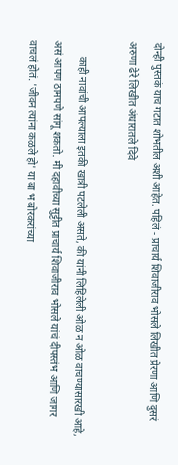दोन्ही पुस्तकं याच गटात शोभतील अशी आहेत. पहिलं - प्राचार्य शिवाजीराव भोसले लिखीत प्रेरणा आणि दुसरं अरुणा ढेरे लिखीत अंधारातले दिवे

      काही नावांची आपल्याला इतकी खात्री पटलेली असते, की यांनी लिहिलेली ओळ न ओळ वाचण्यासारखी आहे, असं आपण ठामपणे सांगू शकतो. मी दहावीच्या सुट्टीत प्राचार्य शिवाजीराव भोसले यांचं दीपस्तंभ आणि जागर वाचलं होतं. 'जीवन त्यांना कळले हो' या बा भ बोरकरांच्या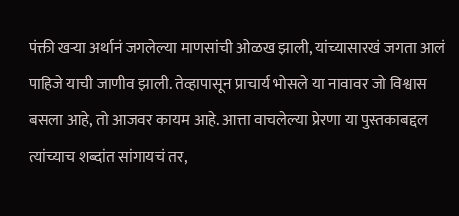पंक्ती खऱ्या अर्थानं जगलेल्या माणसांची ओळख झाली, यांच्यासारखं जगता आलं पाहिजे याची जाणीव झाली. तेव्हापासून प्राचार्य भोसले या नावावर जो विश्वास बसला आहे, तो आजवर कायम आहे. आत्ता वाचलेल्या प्रेरणा या पुस्तकाबद्दल त्यांच्याच शब्दांत सांगायचं तर,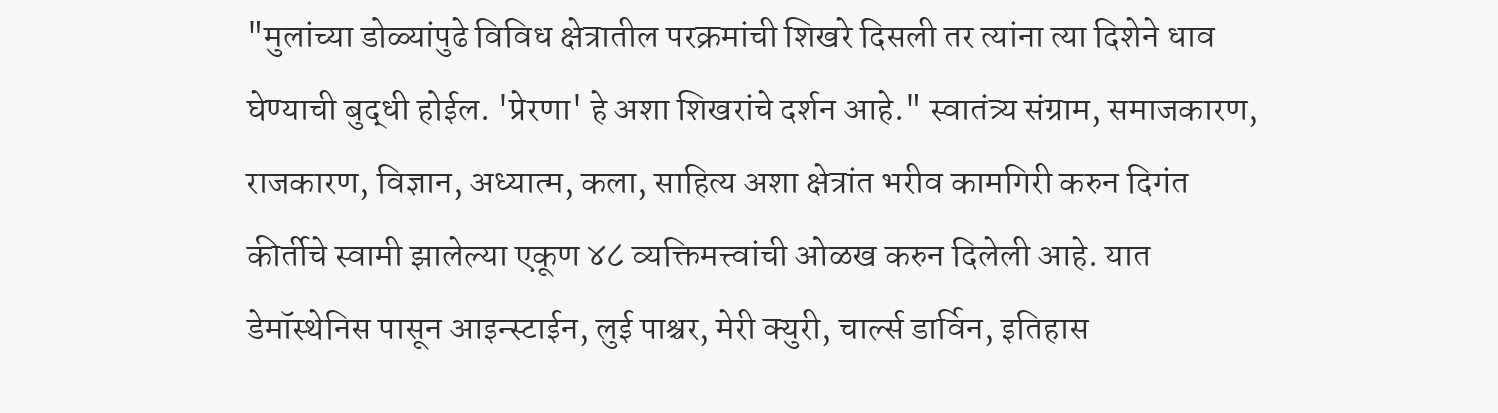"मुलांच्या डोळ्यांपुढे विविध क्षेत्रातील परक्रमांची शिखरे दिसली तर त्यांना त्या दिशेने धाव घेण्याची बुद्धी होईल. 'प्रेरणा' हे अशा शिखरांचे दर्शन आहे." स्वातंत्र्य संग्राम, समाजकारण, राजकारण, विज्ञान, अध्यात्म, कला, साहित्य अशा क्षेत्रांत भरीव कामगिरी करुन दिगंत कीर्तीचे स्वामी झालेल्या एकूण ४८ व्यक्तिमत्त्वांची ओळख करुन दिलेली आहे. यात डेमॉस्थेनिस पासून आइन्स्टाईन, लुई पाश्चर, मेरी क्युरी, चार्ल्स डार्विन, इतिहास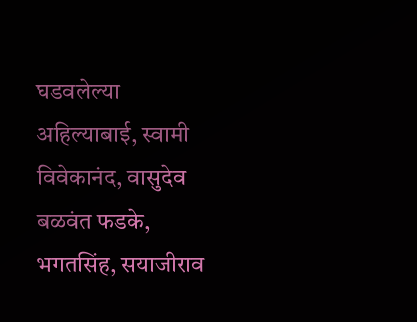घडवलेल्या अहिल्याबाई, स्वामी विवेकानंद, वासुदेव बळवंत फडके, भगतसिंह, सयाजीराव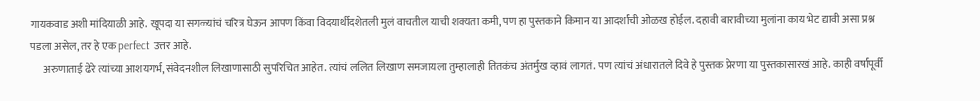गायकवाड अशी मांदियाळी आहे. खूपदा या सगळ्यांचं चरित्र घेऊन आपण किंवा विदयार्थीदशेतली मुलं वाचतील याची शक्यता कमी, पण हा पुस्तकाने किमान या आदर्शांची ओळख होईल. दहावी बारावीच्या मुलांना काय भेट द्यावी असा प्रश्न पडला असेल, तर हे एक perfect उत्तर आहे.
      अरुणाताई ढेरे त्यांच्या आशयगर्भ, संवेदनशील लिखाणासाठी सुपरिचित आहेत. त्यांचं ललित लिखाण समजायला तुम्हालाही तितकंच अंतर्मुख व्हावं लागतं. पण त्यांचं अंधारातले दिवे हे पुस्तक प्रेरणा या पुस्तकासारखं आहे. काही वर्षांपूर्वी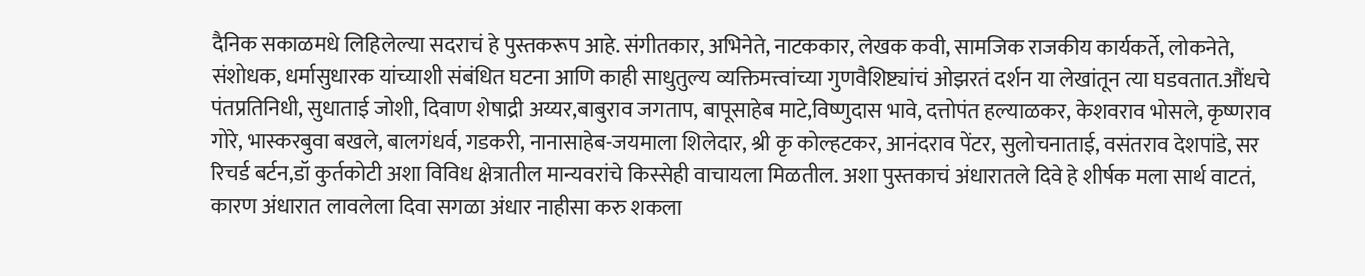दैनिक सकाळमधे लिहिलेल्या सदराचं हे पुस्तकरूप आहे. संगीतकार, अभिनेते, नाटककार, लेखक कवी, सामजिक राजकीय कार्यकर्ते, लोकनेते, संशोधक, धर्मासुधारक यांच्याशी संबंधित घटना आणि काही साधुतुल्य व्यक्तिमत्त्वांच्या गुणवैशिष्ट्यांचं ओझरतं दर्शन या लेखांतून त्या घडवतात.औंधचे पंतप्रतिनिधी, सुधाताई जोशी, दिवाण शेषाद्री अय्यर,बाबुराव जगताप, बापूसाहेब माटे,विष्णुदास भावे, दत्तोपंत हल्याळकर, केशवराव भोसले, कृष्णराव गोरे, भास्करबुवा बखले, बालगंधर्व, गडकरी, नानासाहेब-जयमाला शिलेदार, श्री कृ कोल्हटकर, आनंदराव पेंटर, सुलोचनाताई, वसंतराव देशपांडे, सर रिचर्ड बर्टन,डॉ कुर्तकोटी अशा विविध क्षेत्रातील मान्यवरांचे किस्सेही वाचायला मिळतील. अशा पुस्तकाचं अंधारातले दिवे हे शीर्षक मला सार्थ वाटतं, कारण अंधारात लावलेला दिवा सगळा अंधार नाहीसा करु शकला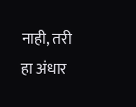नाही, तरी हा अंधार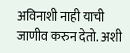अविनाशी नाही याची जाणीव करुन देतो. अशी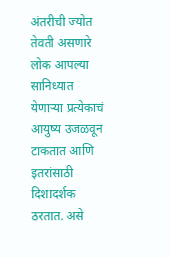अंतरीची ज्योत तेवती असणारे लोक आपल्या सानिध्यात येणाऱ्या प्रत्येकाचं आयुष्य उजळवून टाकतात आणि इतरांसाठी दिशादर्शक ठरतात. असे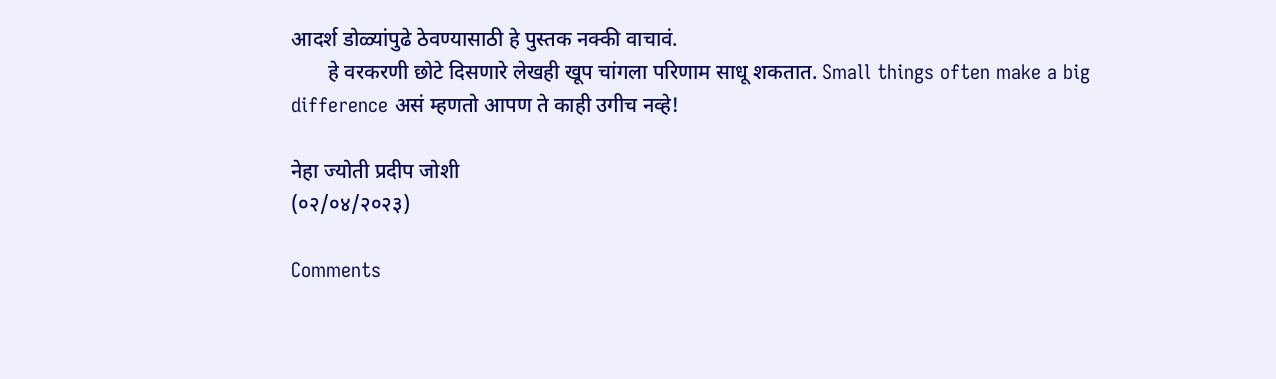आदर्श डोळ्यांपुढे ठेवण्यासाठी हे पुस्तक नक्की वाचावं.
       हे वरकरणी छोटे दिसणारे लेखही खूप चांगला परिणाम साधू शकतात. Small things often make a big difference असं म्हणतो आपण ते काही उगीच नव्हे!

नेहा ज्योती प्रदीप जोशी
(०२/०४/२०२३)

Comments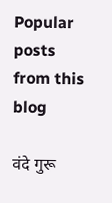Popular posts from this blog

वंदे गुरू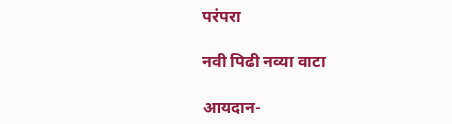परंपरा

नवी पिढी नव्या वाटा

आयदान-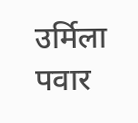उर्मिला पवार